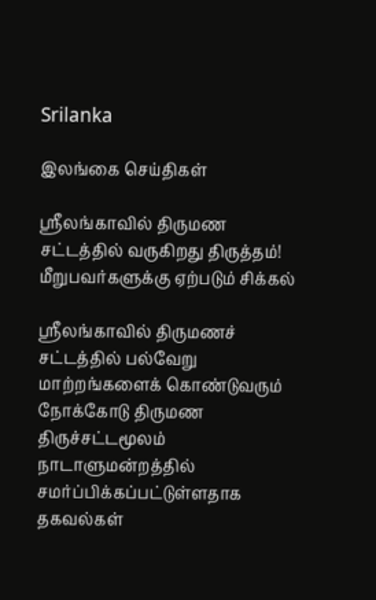Srilanka

இலங்கை செய்திகள்

ஸ்ரீலங்காவில் திருமண சட்டத்தில் வருகிறது திருத்தம்! மீறுபவர்களுக்கு ஏற்படும் சிக்கல்

ஸ்ரீலங்காவில் திருமணச் சட்டத்தில் பல்வேறு மாற்றங்களைக் கொண்டுவரும் நோக்கோடு திருமண திருச்சட்டமூலம் நாடாளுமன்றத்தில் சமர்ப்பிக்கப்பட்டுள்ளதாக தகவல்கள்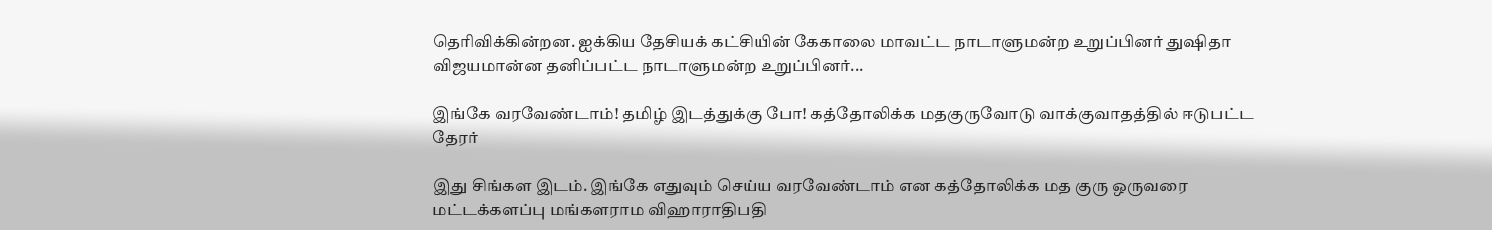தெரிவிக்கின்றன. ஐக்கிய தேசியக் கட்சியின் கேகாலை மாவட்ட நாடாளுமன்ற உறுப்பினர் துஷிதா விஜயமான்ன தனிப்பட்ட நாடாளுமன்ற உறுப்பினர்...

இங்கே வரவேண்டாம்! தமிழ் இடத்துக்கு போ! கத்தோலிக்க மதகுருவோடு வாக்குவாதத்தில் ஈடுபட்ட தேரர்

இது சிங்கள இடம். இங்கே எதுவும் செய்ய வரவேண்டாம் என கத்தோலிக்க மத குரு ஒருவரை மட்டக்களப்பு மங்களராம விஹாராதிபதி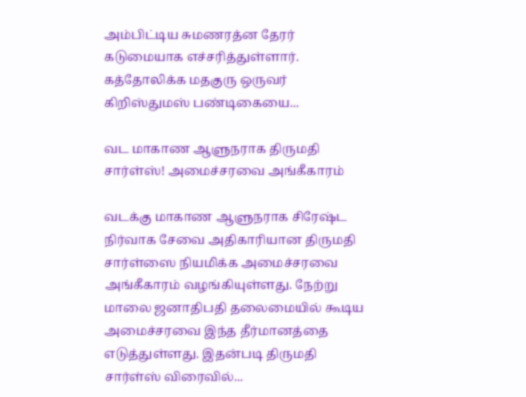அம்பிட்டிய சுமணரத்ன தேரர் கடுமையாக எச்சரித்துள்ளார். கத்தோலிக்க மதகுரு ஒருவர் கிறிஸ்துமஸ் பண்டிகையை...

வட மாகாண ஆளுநராக திருமதி சார்ள்ஸ்! அமைச்சரவை அங்கீகாரம்

வடக்கு மாகாண ஆளுநராக சிரேஷ்ட நிர்வாக சேவை அதிகாரியான திருமதி சார்ள்ஸை நியமிக்க அமைச்சரவை அங்கீகாரம் வழங்கியுள்ளது. நேற்று மாலை ஜனாதிபதி தலைமையில் கூடிய அமைச்சரவை இந்த தீர்மானத்தை எடுத்துள்ளது. இதன்படி திருமதி சார்ள்ஸ் விரைவில்...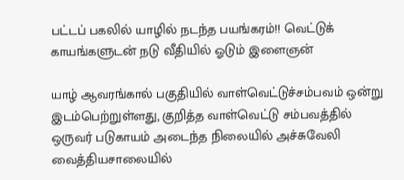பட்டப் பகலில் யாழில் நடந்த பயங்கரம்!! வெட்டுக் காயங்களுடன் நடு வீதியில் ஓடும் இளைஞன்

யாழ் ஆவரங்கால் பகுதியில் வாள்வெட்டுச்சம்பவம் ஒன்று இடம்பெற்றுள்ளது, குறித்த வாள்வெட்டு சம்பவத்தில் ஒருவர் படுகாயம் அடைந்த நிலையில் அச்சுவேலி வைத்தியசாலையில்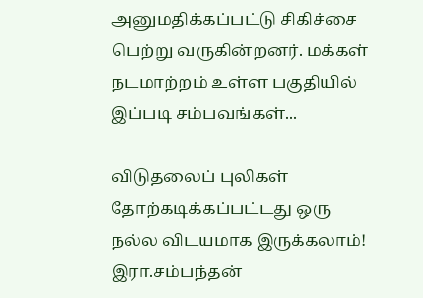அனுமதிக்கப்பட்டு சிகிச்சை பெற்று வருகின்றனர். மக்கள் நடமாற்றம் உள்ள பகுதியில் இப்படி சம்பவங்கள்...

விடுதலைப் புலிகள் தோற்கடிக்கப்பட்டது ஒரு நல்ல விடயமாக இருக்கலாம்! இரா.சம்பந்தன்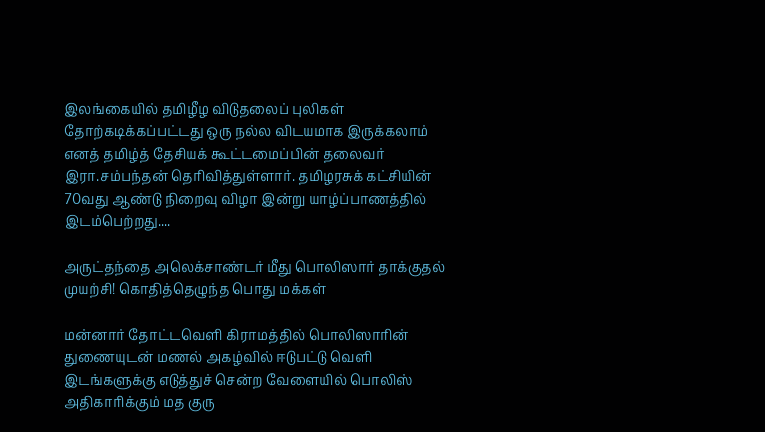இலங்கையில் தமிழீழ விடுதலைப் புலிகள் தோற்கடிக்கப்பட்டது ஒரு நல்ல விடயமாக இருக்கலாம் எனத் தமிழ்த் தேசியக் கூட்டமைப்பின் தலைவர் இரா.சம்பந்தன் தெரிவித்துள்ளார். தமிழரசுக் கட்சியின் 70வது ஆண்டு நிறைவு விழா இன்று யாழ்ப்பாணத்தில் இடம்பெற்றது....

அருட்தந்தை அலெக்சாண்டர் மீது பொலிஸார் தாக்குதல் முயற்சி! கொதித்தெழுந்த பொது மக்கள்

மன்னார் தோட்டவெளி கிராமத்தில் பொலிஸாரின் துணையுடன் மணல் அகழ்வில் ஈடுபட்டு வெளி இடங்களுக்கு எடுத்துச் சென்ற வேளையில் பொலிஸ் அதிகாரிக்கும் மத குரு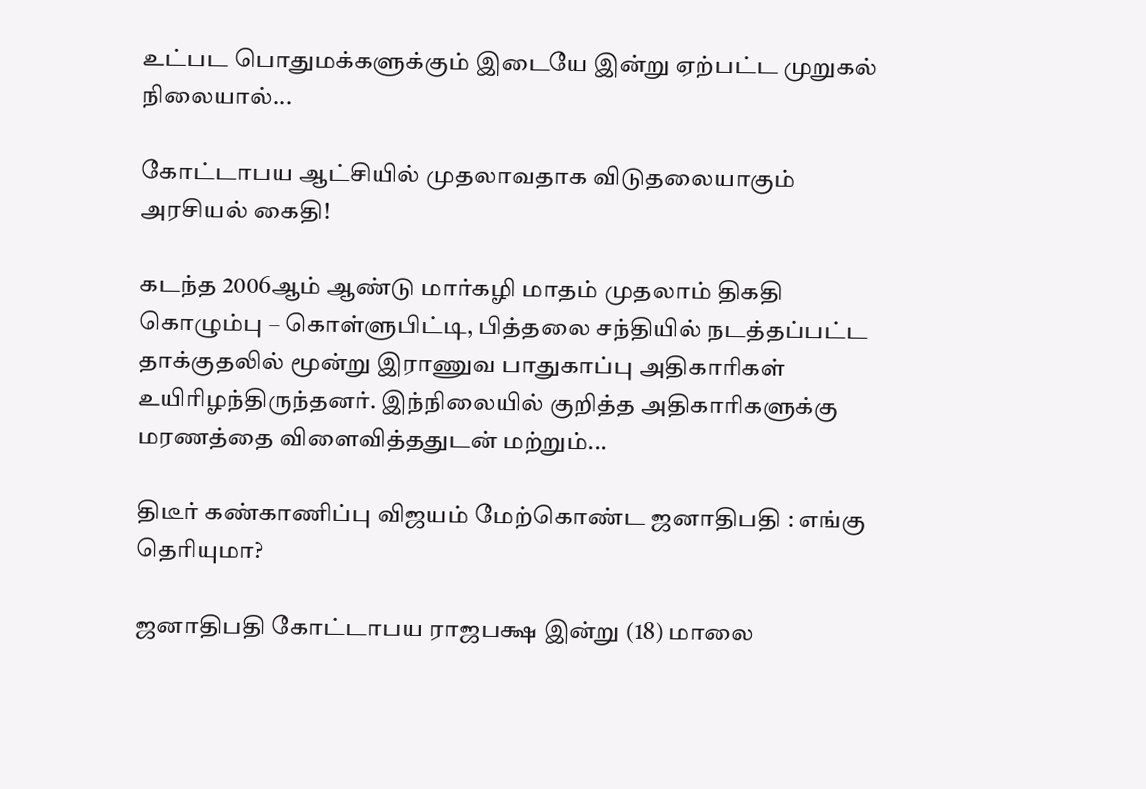உட்பட பொதுமக்களுக்கும் இடையே இன்று ஏற்பட்ட முறுகல் நிலையால்...

கோட்டாபய ஆட்சியில் முதலாவதாக விடுதலையாகும் அரசியல் கைதி!

கடந்த 2006ஆம் ஆண்டு மார்கழி மாதம் முதலாம் திகதி கொழும்பு – கொள்ளுபிட்டி, பித்தலை சந்தியில் நடத்தப்பட்ட தாக்குதலில் மூன்று இராணுவ பாதுகாப்பு அதிகாரிகள் உயிரிழந்திருந்தனர். இந்நிலையில் குறித்த அதிகாரிகளுக்கு மரணத்தை விளைவித்ததுடன் மற்றும்...

திடீர் கண்காணிப்பு விஜயம் மேற்கொண்ட ஜனாதிபதி : எங்கு தெரியுமா?

ஜனாதிபதி கோட்டாபய ராஜபக்ஷ இன்று (18) மாலை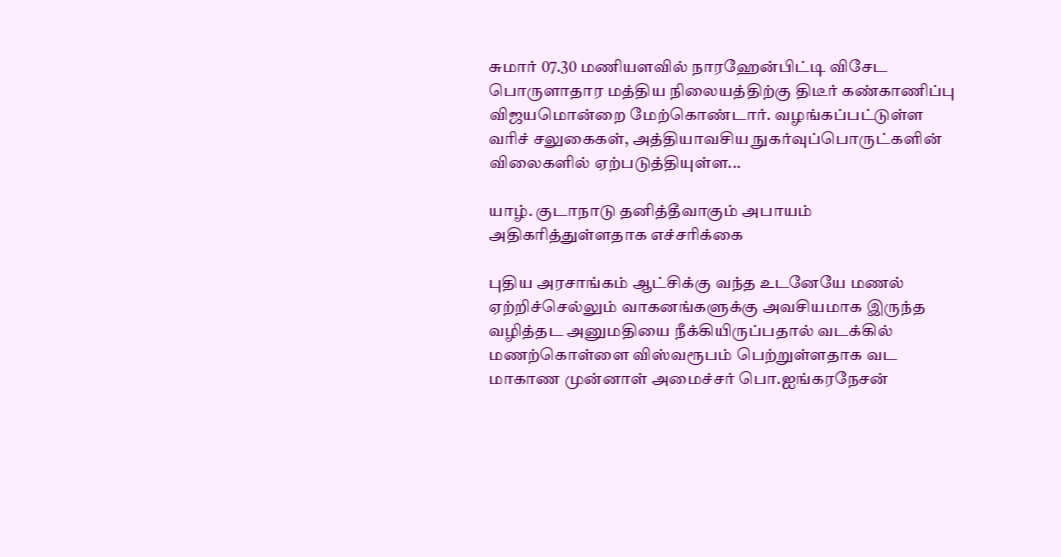சுமார் 07.30 மணியளவில் நாரஹேன்பிட்டி விசேட பொருளாதார மத்திய நிலையத்திற்கு திடீர் கண்காணிப்பு விஜயமொன்றை மேற்கொண்டார். வழங்கப்பட்டுள்ள வரிச் சலுகைகள், அத்தியாவசிய நுகர்வுப்பொருட்களின் விலைகளில் ஏற்படுத்தியுள்ள...

யாழ். குடாநாடு தனித்தீவாகும் அபாயம் அதிகரித்துள்ளதாக எச்சரிக்கை

புதிய அரசாங்கம் ஆட்சிக்கு வந்த உடனேயே மணல் ஏற்றிச்செல்லும் வாகனங்களுக்கு அவசியமாக இருந்த வழித்தட அனுமதியை நீக்கியிருப்பதால் வடக்கில் மணற்கொள்ளை விஸ்வரூபம் பெற்றுள்ளதாக வட மாகாண முன்னாள் அமைச்சர் பொ.ஐங்கரநேசன்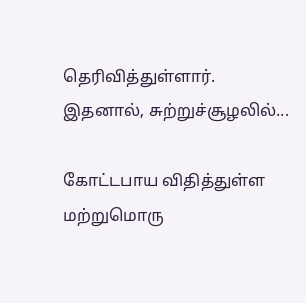தெரிவித்துள்ளார். இதனால், சுற்றுச்சூழலில்...

கோட்டபாய விதித்துள்ள மற்றுமொரு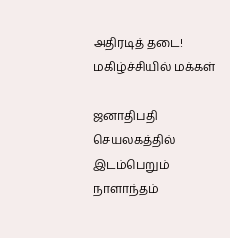அதிரடித் தடை! மகிழ்ச்சியில் மக்கள்

ஜனாதிபதி செயலகத்தில் இடம்பெறும் நாளாந்தம்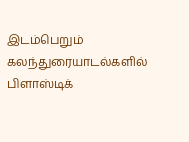இடம்பெறும் கலந்துரையாடல்களில் பிளாஸ்டிக்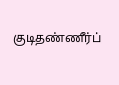குடிதண்ணீர்ப்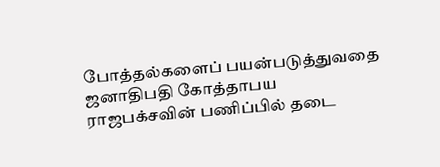போத்தல்களைப் பயன்படுத்துவதை ஜனாதிபதி கோத்தாபய ராஜபக்சவின் பணிப்பில் தடை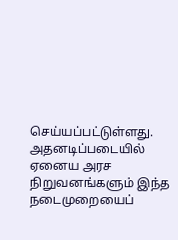செய்யப்பட்டுள்ளது. அதனடிப்படையில் ஏனைய அரச நிறுவனங்களும் இந்த நடைமுறையைப்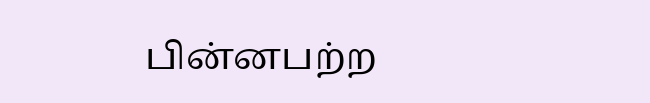பின்னபற்ற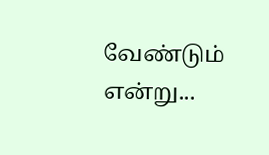வேண்டும் என்று...